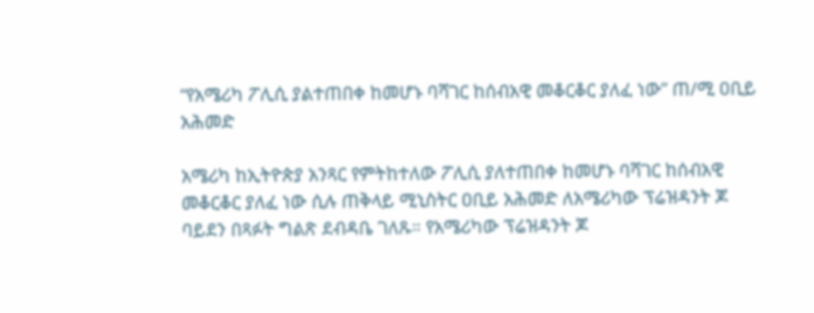“የአሜሪካ ፖሊሲ ያልተጠበቀ ከመሆኑ ባሻገር ከሰብአዊ መቆርቆር ያለፈ ነው” ጠ/ሚ ዐቢይ አሕመድ

አሜሪካ ከኢትዮጵያ አንጻር የምትከተለው ፖሊሲ ያለተጠበቀ ከመሆኑ ባሻገር ከሰብአዊ መቆርቆር ያለፈ ነው ሲሉ ጠቅላይ ሚኒስትር ዐቢይ አሕመድ ለአሜሪካው ፕሬዝዳንት ጆ ባይደን በጻፉት ግልጽ ደብዳቤ ገለጹ። የአሜሪካው ፕሬዝዳንት ጆ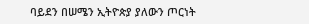ባይደን በሠሜን ኢትዮጵያ ያለውን ጦርነት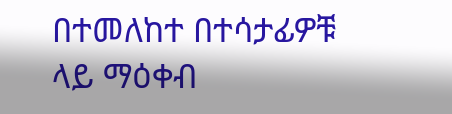በተመለከተ በተሳታፊዎቹ ላይ ማዕቀብ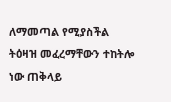ለማመጣል የሚያስችል ትዕዛዝ መፈረማቸውን ተከትሎ ነው ጠቅላይ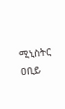ሚኒስትር ዐቢይ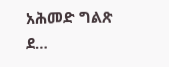አሕመድ ግልጽ ደ…